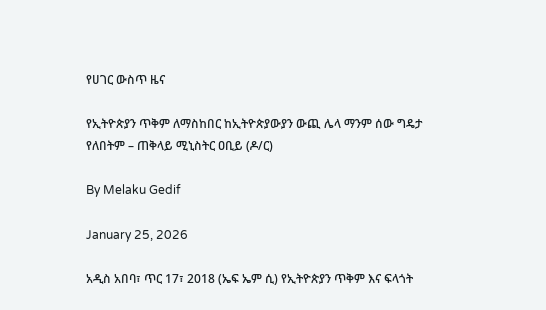የሀገር ውስጥ ዜና

የኢትዮጵያን ጥቅም ለማስከበር ከኢትዮጵያውያን ውጪ ሌላ ማንም ሰው ግዴታ የለበትም – ጠቅላይ ሚኒስትር ዐቢይ (ዶ/ር)

By Melaku Gedif

January 25, 2026

አዲስ አበባ፣ ጥር 17፣ 2018 (ኤፍ ኤም ሲ) የኢትዮጵያን ጥቅም እና ፍላጎት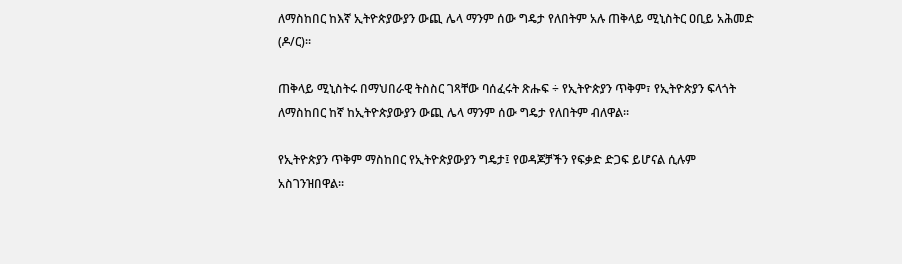ለማስከበር ከእኛ ኢትዮጵያውያን ውጪ ሌላ ማንም ሰው ግዴታ የለበትም አሉ ጠቅላይ ሚኒስትር ዐቢይ አሕመድ (ዶ/ር)፡፡

ጠቅላይ ሚኒስትሩ በማህበራዊ ትስስር ገጻቸው ባሰፈሩት ጽሑፍ ÷ የኢትዮጵያን ጥቅም፣ የኢትዮጵያን ፍላጎት ለማስከበር ከኛ ከኢትዮጵያውያን ውጪ ሌላ ማንም ሰው ግዴታ የለበትም ብለዋል፡፡

የኢትዮጵያን ጥቅም ማስከበር የኢትዮጵያውያን ግዴታ፤ የወዳጆቻችን የፍቃድ ድጋፍ ይሆናል ሲሉም አስገንዝበዋል፡፡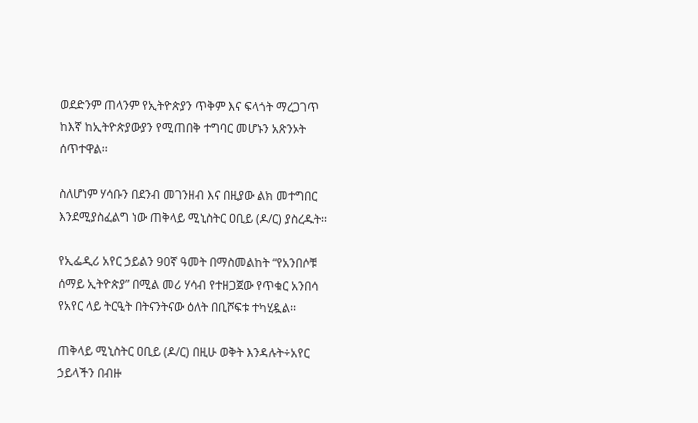ወደድንም ጠላንም የኢትዮጵያን ጥቅም እና ፍላጎት ማረጋገጥ ከእኛ ከኢትዮጵያውያን የሚጠበቅ ተግባር መሆኑን አጽንኦት ሰጥተዋል፡፡

ስለሆነም ሃሳቡን በደንብ መገንዘብ እና በዚያው ልክ መተግበር እንደሚያስፈልግ ነው ጠቅላይ ሚኒስትር ዐቢይ (ዶ/ር) ያስረዱት፡፡

የኢፌዲሪ አየር ኃይልን 90ኛ ዓመት በማስመልከት “የአንበሶቹ ሰማይ ኢትዮጵያ” በሚል መሪ ሃሳብ የተዘጋጀው የጥቁር አንበሳ የአየር ላይ ትርዒት በትናንትናው ዕለት በቢሾፍቱ ተካሂዷል፡፡

ጠቅላይ ሚኒስትር ዐቢይ (ዶ/ር) በዚሁ ወቅት እንዳሉት÷አየር ኃይላችን በብዙ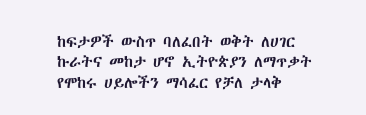ከፍታዎች ውስጥ ባለፈበት ወቅት ለሀገር ኩራትና መከታ ሆኖ ኢትዮጵያን ለማጥቃት የሞከሩ ሀይሎችን ማሳፈር የቻለ ታላቅ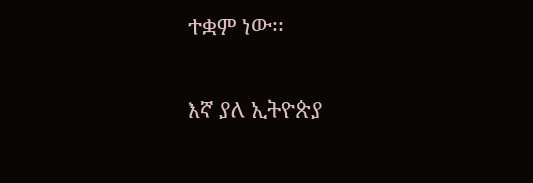ተቋም ነው፡፡

እኛ ያለ ኢትዮጵያ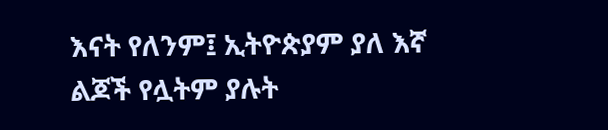እናት የለንም፤ ኢትዮጵያም ያለ እኛ ልጆች የሏትም ያሉት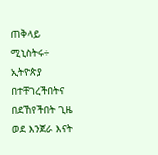ጠቅላይ ሚኒስትሩ÷ ኢትዮጵያ በተቸገረችበትና በደኸየችበት ጊዜ ወደ እንጀራ እናት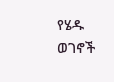የሄዱ ወገኖች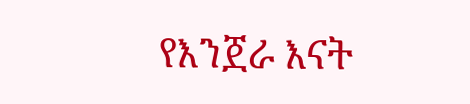የእንጀራ እናት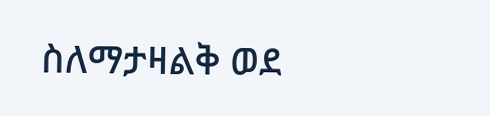ስለማታዛልቅ ወደ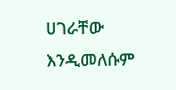ሀገራቸው እንዲመለሱም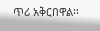ጥሪ አቅርበዋል፡፡